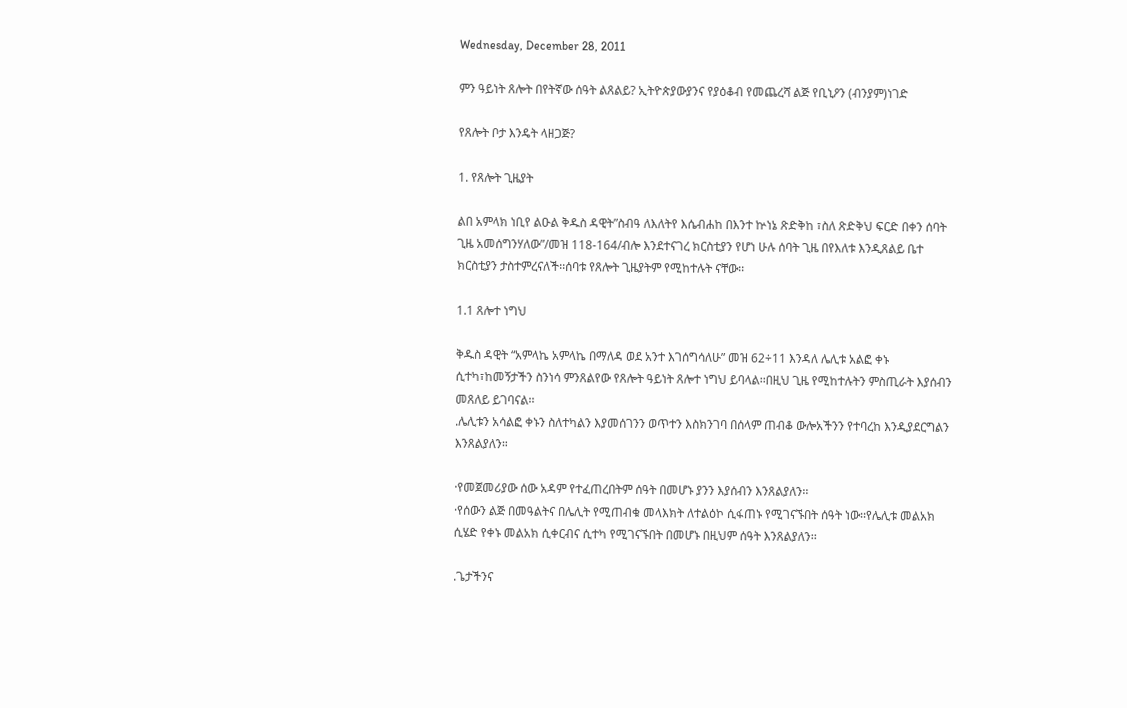Wednesday, December 28, 2011

ምን ዓይነት ጸሎት በየትኛው ሰዓት ልጸልይ? ኢትዮጵያውያንና የያዕቆብ የመጨረሻ ልጅ የቢኒዖን (ብንያም)ነገድ

የጸሎት ቦታ እንዴት ላዘጋጅ?

1. የጸሎት ጊዜያት

ልበ አምላክ ነቢየ ልዑል ቅዱስ ዳዊት”ስብዓ ለእለትየ እሴብሐከ በእንተ ኵነኔ ጽድቅከ ፣ስለ ጽድቅህ ፍርድ በቀን ሰባት ጊዜ አመሰግንሃለው”/መዝ 118-164/ብሎ እንደተናገረ ክርስቲያን የሆነ ሁሉ ሰባት ጊዜ በየእለቱ እንዲጸልይ ቤተ ክርስቲያን ታስተምረናለች፡፡ሰባቱ የጸሎት ጊዜያትም የሚከተሉት ናቸው፡፡

1.1 ጸሎተ ነግህ

ቅዱስ ዳዊት “አምላኬ አምላኬ በማለዳ ወደ አንተ እገሰግሳለሁ” መዝ 62÷11 እንዳለ ሌሊቱ አልፎ ቀኑ ሲተካ፣ከመኝታችን ስንነሳ ምንጸልየው የጸሎት ዓይነት ጸሎተ ነግህ ይባላል፡፡በዚህ ጊዜ የሚከተሉትን ምስጢራት እያሰብን መጸለይ ይገባናል፡፡
.ሌሊቱን አሳልፎ ቀኑን ስለተካልን እያመሰገንን ወጥተን እስክንገባ በሰላም ጠብቆ ውሎአችንን የተባረከ እንዲያደርግልን እንጸልያለን።

·የመጀመሪያው ሰው አዳም የተፈጠረበትም ሰዓት በመሆኑ ያንን እያሰብን እንጸልያለን፡፡
·የሰውን ልጅ በመዓልትና በሌሊት የሚጠብቁ መላእክት ለተልዕኮ ሲፋጠኑ የሚገናኙበት ሰዓት ነው፡፡የሌሊቱ መልአክ ሲሄድ የቀኑ መልአክ ሲቀርብና ሲተካ የሚገናኙበት በመሆኑ በዚህም ሰዓት እንጸልያለን፡፡

.ጌታችንና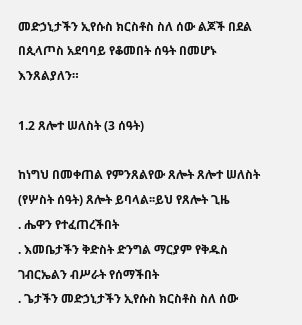መድኃኒታችን ኢየሱስ ክርስቶስ ስለ ሰው ልጆች በደል በጲላጦስ አደባባይ የቆመበት ሰዓት በመሆኑ እንጸልያለን።

1.2 ጸሎተ ሠለስት (3 ሰዓት)

ከነግህ በመቀጠል የምንጸልየው ጸሎት ጸሎተ ሠለስት (የሦስት ሰዓት) ጸሎት ይባላል፡፡ይህ የጸሎት ጊዜ
. ሔዋን የተፈጠረችበት
. እመቤታችን ቅድስት ድንግል ማርያም የቅዱስ ገብርኤልን ብሥራት የሰማችበት
. ጌታችን መድኃኒታችን ኢየሱስ ክርስቶስ ስለ ሰው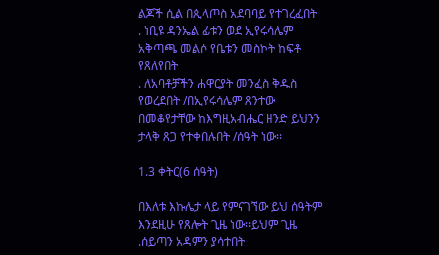ልጆች ሲል በጲላጦስ አደባባይ የተገረፈበት
. ነቢዩ ዳንኤል ፊቱን ወደ ኢየሩሳሌም አቅጣጫ መልሶ የቤቱን መስኮት ከፍቶ የጸለየበት
. ለአባቶቻችን ሐዋርያት መንፈስ ቅዱስ የወረደበት /በኢየሩሳሌም ጸንተው በመቆየታቸው ከእግዚአብሔር ዘንድ ይህንን ታላቅ ጸጋ የተቀበሉበት /ሰዓት ነው፡፡

1.3 ቀትር(6 ሰዓት)

በእለቱ እኩሌታ ላይ የምናገኘው ይህ ሰዓትም እንደዚሁ የጸሎት ጊዜ ነው፡፡ይህም ጊዜ
.ሰይጣን አዳምን ያሳተበት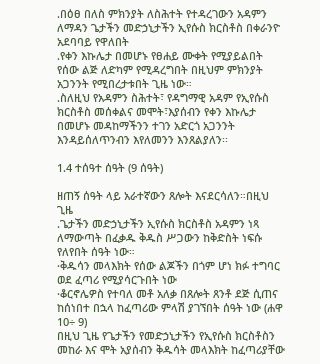.በዕፀ በለስ ምክንያት ለስሕተት የተዳረገውን አዳምን ለማዳን ጌታችን መድኃኒታችን ኢየሱስ ክርስቶስ በቀራንዮ አደባባይ የዋለበት
.የቀን እኩሌታ በመሆኑ የፀሐይ ሙቀት የሚያይልበት የሰው ልጅ ለድካም የሚዳረግበት በዚህም ምክንያት አጋንንት የሚበረታቱበት ጊዜ ነው።
.ስለዚህ የአዳምን ስሕተት፣ የዳግማዊ አዳም የኢየሱስ ክርስቶስ መሰቀልና መሞት፣እያሰብን የቀን እኩሌታ በመሆኑ መዳከማችንን ተገን አድርጎ አጋንንት እንዳይሰለጥንብን እየለመንን እንጸልያለን፡፡

1.4 ተሰዓተ ሰዓት (9 ሰዓት)

ዘጠኝ ሰዓት ላይ አራተኛውን ጸሎት እናደርሳለን።በዚህ ጊዜ
.ጌታችን መድኃኒታችን ኢየሱስ ክርስቶስ አዳምን ነጻ ለማውጣት በፈቃዱ ቅዱስ ሥጋውን ከቅድስት ነፍሱ የለየበት ሰዓት ነው።
·ቅዱሳን መላእክት የሰው ልጆችን በጎም ሆነ ክፉ ተግባር ወደ ፈጣሪ የሚያሳርጉበት ነው
·ቆርኖሌዎስ የተባለ መቶ አለቃ በጸሎት ጸንቶ ደጅ ሲጠና ከሰነበተ በኋላ ከፈጣሪው ምላሽ ያገኘበት ሰዓት ነው (ሐዋ 10÷ 9)
በዚህ ጊዜ የጌታችን የመድኃኒታችን የኢየሱስ ክርስቶስን መከራ እና ሞት አያሰብን ቅዱሳት መላእክት ከፈጣሪያቸው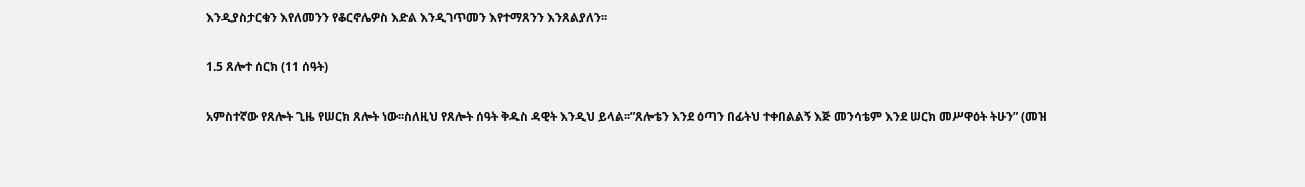እንዲያስታርቁን እየለመንን የቆርኖሌዎስ እድል እንዲገጥመን እየተማጸንን እንጸልያለን፡፡

1.5 ጸሎተ ሰርክ (11 ሰዓት)

አምስተኛው የጸሎት ጊዜ የሠርክ ጸሎት ነው፡፡ስለዚህ የጸሎት ሰዓት ቅዱስ ዳዊት እንዲህ ይላል፡፡”ጸሎቴን እንደ ዕጣን በፊትህ ተቀበልልኝ እጅ መንሳቴም እንደ ሠርክ መሥዋዕት ትሁን” (መዝ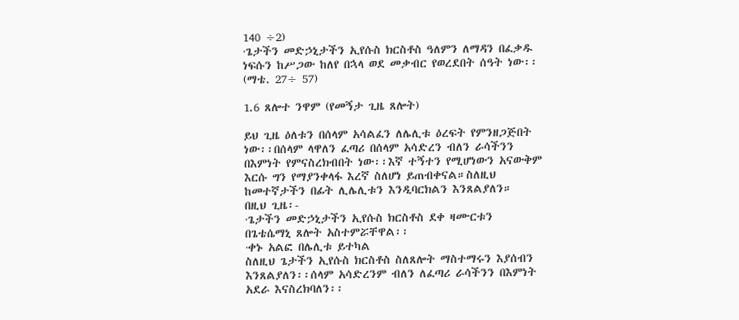140 ÷2)
·ጌታችን መድኃኒታችን ኢየሱስ ክርስቶስ ዓለምን ለማዳን በፈቃዱ ነፍሱን ከሥጋው ከለየ በኋላ ወደ መቃብር የወረደበት ሰዓት ነው፡፡ (ማቴ. 27÷ 57)

1.6 ጸሎተ ንዋም (የመኝታ ጊዜ ጸሎት)

ይህ ጊዜ ዕለቱን በሰላም አሳልፈን ለሌሊቱ ዕረፍት የምንዘጋጅበት ነው፡፡በሰላም ላዋለን ፈጣሪ በሰላም አሳድረን ብለን ራሳችንን በእምነት የምናስረክብበት ነው፡፡እኛ ተኝተን የሚሆነውን አናውቅም እርሱ ግን የማያንቀላፋ እረኛ ስለሆነ ይጠብቀናል።ስለዚህ ከመተኛታችን በፊት ሊሌሊቱን እንዲባርክልን እንጸልያለን።
በዚህ ጊዜ፡-
·ጌታችን መድኃኒታችን ኢየሱስ ክርስቶስ ደቀ ዛሙርቱን በጌቴሴማኒ ጸሎት አስተምሯቸዋል፡፡
·ቀኑ አልፎ በሌሊቱ ይተካል
ስለዚህ ጌታችን ኢየሱስ ክርስቶስ ስለጸሎት ማስተማሩን እያሰብን እንጸልያለን፡፡ሰላም አሳድረንም ብለን ለፈጣሪ ራሳችንን በእምነት አደራ እናስረክባለን፡፡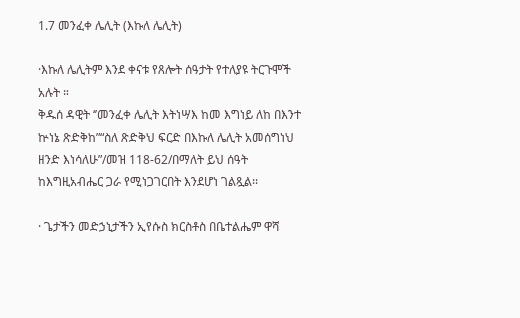1.7 መንፈቀ ሌሊት (እኩለ ሌሊት)

·እኩለ ሌሊትም እንደ ቀናቱ የጸሎት ሰዓታት የተለያዩ ትርጉሞች አሉት ።
ቅዱሰ ዳዊት ‘’መንፈቀ ሌሊት እትነሣእ ከመ እግነይ ለከ በእንተ ኵነኔ ጽድቅከ”“ስለ ጽድቅህ ፍርድ በእኩለ ሌሊት አመሰግነህ ዘንድ እነሳለሁ”/መዝ 118-62/በማለት ይህ ሰዓት ከእግዚአብሔር ጋራ የሚነጋገርበት እንደሆነ ገልጿል፡፡

· ጌታችን መድኃኒታችን ኢየሱስ ክርስቶስ በቤተልሔም ዋሻ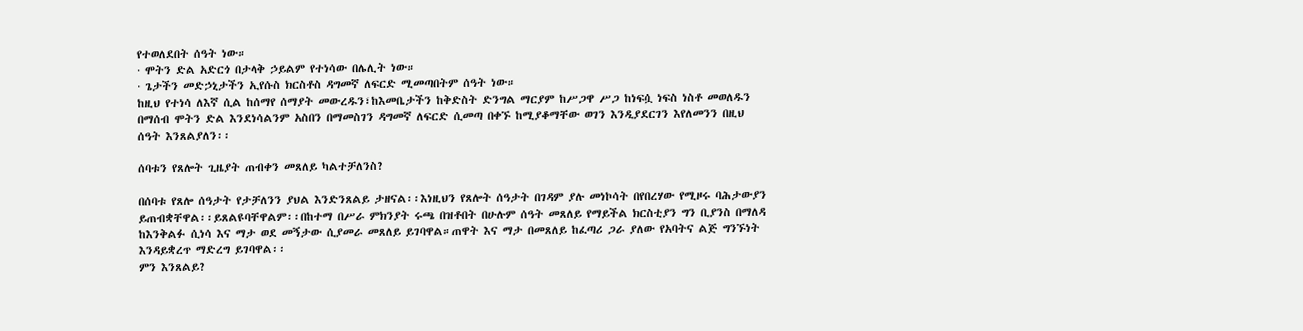የተወለደበት ሰዓት ነው።
· ሞትን ድል አድርጎ በታላቅ ኃይልም የተነሳው በሌሊት ነው።
· ጌታችን መድኃኒታችን ኢየሱስ ክርስቶስ ዳግመኛ ለፍርድ ሚመጣበትም ሰዓት ነው።
ከዚህ የተነሳ ለእኛ ሲል ከሰማየ ሰማያት መውረዱን፣ከእመቤታችን ከቅድስት ድንግል ማርያም ከሥጋዋ ሥጋ ከነፍሷ ነፍስ ነስቶ መወለዱን በማሰብ ሞትን ድል እንደነሳልንም አስበን በማመስገን ዳግመኛ ለፍርድ ሲመጣ በቀኙ ከሚያቆማቸው ወገን እንዲያደርገን እየለመንን በዚህ ሰዓት እንጸልያለን፡፡

ሰባቱን የጸሎት ጊዜያት ጠብቀን መጸለይ ካልተቻለንስ?

በሰባቱ የጸሎ ሰዓታት የታቻለንን ያህል እንድንጸልይ ታዘናል፡፡እነዚህን የጸሎት ሰዓታት በገዳም ያሉ መነኮሳት በየበረሃው የሚዞሩ ባሕታውያን ይጠብቋቸዋል፡፡ይጸልዩባቸዋልም፡፡በከተማ በሥራ ምክንያት ሩጫ በዝቶበት በሁሉም ሰዓት መጸለይ የማይችል ክርስቲያን ግን ቢያንስ በማለዳ ከእንቅልፉ ሲነሳ እና ማታ ወደ መኝታው ሲያመራ መጸለይ ይገባዋል።ጠዋት እና ማታ በመጸለይ ከፈጣሪ ጋራ ያለው የአባትና ልጅ ግንኙነት እንዳይቋረጥ ማድረግ ይገባዋል፡፡
ምን እንጸልይ?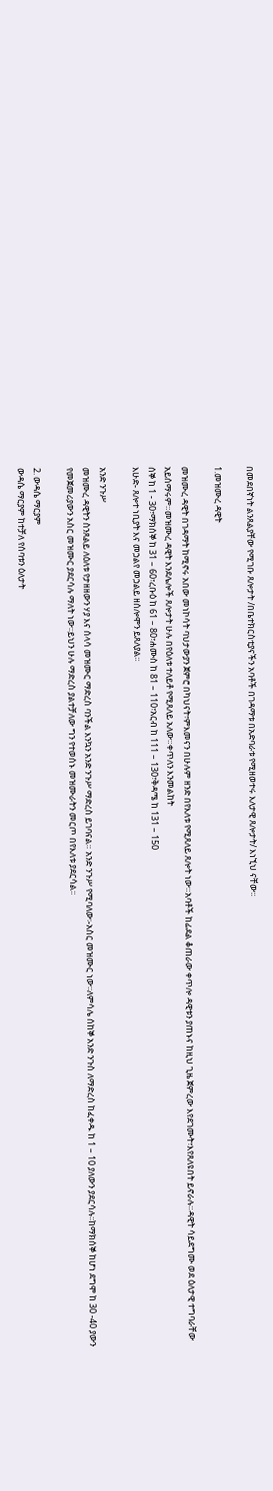በመደበኛነት ልንጸልያቸው የሚገቡ ጸሎታት /በቤተክርስቲያናችን አባቶች በገዳማቱ በአድባራቱ የሚዘወተሩ እለታዊ ጸሎታት/ እነኚህ ናቸው፡፡

1.መዝሙረ ዳዊት

መዝሙረ ዳዊት በገዳማት ከሚኖሩ አበው መነኮሳት ባህታውያን ጀምሮ በካህናት፣ምእመናን በሁሉም ዘንድ በየእለቱ የሚጸለይ ጸሎት ነው።አባቶች ከፊደል ቆጠራው ቀጥሎ ዳዊቱን ያጠኑና ከዚህ ጊዜ ጀምረው እየደገሙት፣እየጸለዩበት ይኖራሉ።ዳዊት ሳይደግሙ ወደ ዕለታዊ ተግባራቸው አይሰማሩም።መዝሙረ ዳዊት እንደሌሎች ጸሎታት ሁሉ በየዕለቱ ተለይቶ የሚጸለይ አለው።ቀጥለን እንመልከት
ሰኞ ከ 1 - 30፣ማክሰኞ ከ 31 – 60፣ረቡዕ ከ 61 – 80፣ሐሙስ ከ 81 – 110፣አርብ ከ 111 – 130፣ቅዳሜ ከ 131 – 150
እሁድ- ጸሎተ ነቢያት እና መኃልየ መኃልይ ዘሰሎሞን ይጸለያል፡፡

አንድ ንጉሥ
መዝሙረ ዳዊትን ስንጸልይ ለዕለቱ የታዘዘውን ሃያ እና ሰላሳ መዝሙር ማድረስ ባንችል እንኳን አንድ ንጉሥ ማድረስ ይገባናል። አንድ ንጉሥ የሚባለው፡-አስር መዝሙር ነው፡፡ለምሳሌ ሰከኞ አንድ ንጉስ ለማድረስ ከፈቀዱ ከ 1 – 10 ያለውን ያደርሳሉ፡፡ከማክሰኞ ከሆነ ደግሞ ከ 30 -40 ያውን የመጀመሪያውን አስር መዝሙር ያደርሳሉ ማለት ነው፡፡ይህን ሁሉ ማድረስ ያልተቻለው ግን የተወሰኑ መዝሙራትን መርጦ በየእለቱ ያደርሳል፡፡

2. ውዳሴ ማርያም
ውዳሴ ማርያም ከተቻለ የሰባቱን ዕለታት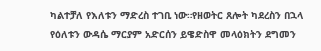ካልተቻለ የእለቱን ማድረስ ተገቢ ነው።የዘወትር ጸሎት ካደረስን በኋላ የዕለቱን ውዳሴ ማርያም አድርሰን ይዌድስዋ መላዕክትን ደግመን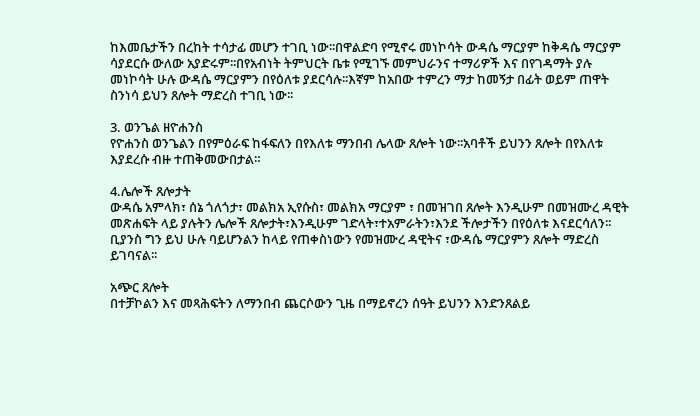ከእመቤታችን በረከት ተሳታፊ መሆን ተገቢ ነው፡፡በዋልድባ የሚኖሩ መነኮሳት ውዳሴ ማርያም ከቅዳሴ ማርያም ሳያደርሱ ውለው አያድሩም፡፡በየአብነት ትምህርት ቤቱ የሚገኙ መምህራንና ተማሪዎች እና በየገዳማት ያሉ መነኮሳት ሁሉ ውዳሴ ማርያምን በየዕለቱ ያደርሳሉ፡፡እኛም ከአበው ተምረን ማታ ከመኝታ በፊት ወይም ጠዋት ስንነሳ ይህን ጸሎት ማድረስ ተገቢ ነው፡፡

3. ወንጌል ዘዮሐንስ
የዮሐንስ ወንጌልን በየምዕራፍ ከፋፍለን በየእለቱ ማንበብ ሌላው ጸሎት ነው፡፡አባቶች ይህንን ጸሎት በየእለቱ እያደረሱ ብዙ ተጠቅመውበታል።

4.ሌሎች ጸሎታት
ውዳሴ አምላክ፣ ሰኔ ጎለጎታ፣ መልክአ ኢየሱስ፣ መልክአ ማርያም ፣ በመዝገበ ጸሎት እንዲሁም በመዝሙረ ዳዊት መጽሐፍት ላይ ያሉትን ሌሎች ጸሎታት፣እንዲሁም ገድላት፣ተአምራትን፣እንደ ችሎታችን በየዕለቱ እናደርሳለን፡፡ቢያንስ ግን ይህ ሁሉ ባይሆንልን ከላይ የጠቀስነውን የመዝሙረ ዳዊትና ፣ውዳሴ ማርያምን ጸሎት ማድረስ ይገባናል፡፡

አጭር ጸሎት
በተቻኮልን እና መጻሕፍትን ለማንበብ ጨርሶውን ጊዜ በማይኖረን ሰዓት ይህንን እንድንጸልይ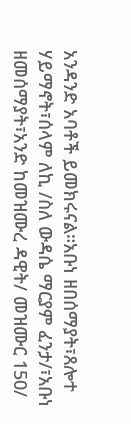አንዳንድ አባቶች ይመክሩናል።አቡነ ዘበሰማያት፣ጸሎተ ሃይማኖት፣ሰላም ለኪ /ስለ ውዳሴ ማርያም ፈንታ/፣አቡነ ዘመሰማያት፣አንድ ከመዝሙረ ዳዊት/ መዝሙር 150/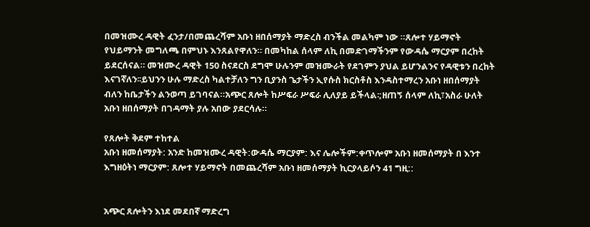በመዝሙረ ዳዊት ፈንታ/በመጨረሻም አቡነ ዘበሰማያት ማድረስ ብንችል መልካም ነው ።ጸሎተ ሃይማኖት የህይማንት መግለጫ በምህኑ እንጸልየዋለን። በመካከል ሰላም ለኪ በመድገማችንም የውዳሴ ማርያም በረከት ይደርሰናል። መዝሙረ ዳዊት 150 ስናደርስ ደግሞ ሁሉንም መዝሙራት የደገምን ያህል ይሆንልንና የዳዊቱን በረከት እናገኛለን፡፡ይህንን ሁሉ ማድረስ ካልተቻለን ግን ቢያንስ ጌታችን ኢየሱስ ክርስቶስ እንዳስተማረን አቡነ ዘበሰማያት ብለን ከቤታችን ልንወጣ ይገባናል።አጭር ጸሎት ከሥፍራ ሥፍራ ሊለያይ ይችላል፡;ዘጠኝ ሰላም ለኪ፣አስራ ሁለት አቡነ ዘበሰማያት በገዳማት ያሉ አበው ያደርሳሉ።

የጸሎት ቅደም ተከተል
አቡነ ዘመሰማያት: አንድ ከመዝሙረ ዳዊት:ውዳሴ ማርያም: እና ሌሎችም:ቀጥሎም አቡነ ዘመሰማያት በ እንተ እግዘዕትነ ማርያም: ጸሎተ ሃይማኖት በመጨረሻም አቡነ ዘመሰማያት ኪርያላይሶን 41 ግዚ::


አጭር ጸሎትን እነደ መደበኛ ማድረግ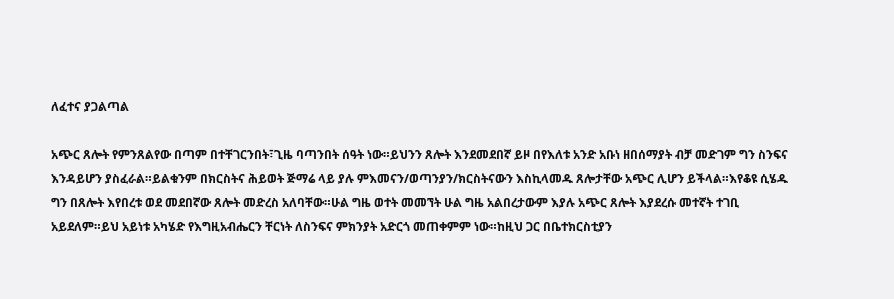ለፈተና ያጋልጣል

አጭር ጸሎት የምንጸልየው በጣም በተቸገርንበት፣ጊዜ ባጣንበት ሰዓት ነው።ይህንን ጸሎት እንደመደበኛ ይዞ በየእለቱ አንድ አቡነ ዘበሰማያት ብቻ መድገም ግን ስንፍና እንዳይሆን ያስፈራል።ይልቁንም በክርስትና ሕይወት ጅማሬ ላይ ያሉ ምእመናን/ወጣንያን/ክርስትናውን እስኪላመዱ ጸሎታቸው አጭር ሊሆን ይችላል።እየቆዩ ሲሄዱ ግን በጸሎት እየበረቱ ወደ መደበኛው ጸሎት መድረስ አለባቸው።ሁል ግዜ ወተት መመኘት ሁል ግዜ አልበረታውም እያሉ አጭር ጸሎት እያደረሱ መተኛት ተገቢ አይደለም።ይህ አይነቱ አካሄድ የእግዚአብሔርን ቸርነት ለስንፍና ምክንያት አድርጎ መጠቀምም ነው።ከዚህ ጋር በቤተክርስቲያን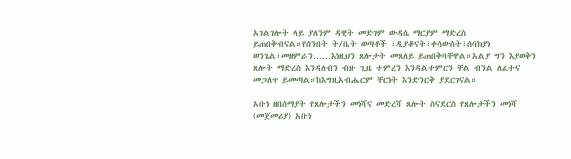አገልገሎት ላይ ያለንም ዳዊት መድገም ውዳሴ ማርያም ማድረስ ይጠበቅብናል።የሰንበት ት/ቤት ወጣቶች ፣ዲያቆናት፣ቀሳውስት፣ሰባክያነ ወንጌል፣መዘምራን……እነዚህን ጸሎታት መጸለይ ይጠበቅባቸዋል።አልያ ግን እያወቅን ጸሎት ማድረስ እንዳለብን ብዙ ጊዜ ተምረን እንዳልተምርን ቸል ብንል ለፈተና መጋለጥ ይመጣል።ከእግዚአብሔርም ቸርነት እንድንርቅ ያደርገናል።

አቡነ ዘበሰማያት የጸሎታችን መነሻና መድረሻ ጸሎት ስናደርስ የጸሎታችን መነሻ (መጀመሪያ) አቡነ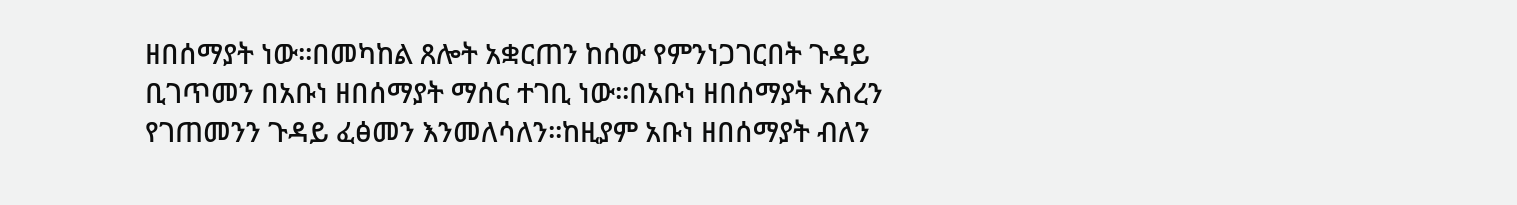ዘበሰማያት ነው፡፡በመካከል ጸሎት አቋርጠን ከሰው የምንነጋገርበት ጉዳይ ቢገጥመን በአቡነ ዘበሰማያት ማሰር ተገቢ ነው፡፡በአቡነ ዘበሰማያት አስረን የገጠመንን ጉዳይ ፈፅመን እንመለሳለን፡፡ከዚያም አቡነ ዘበሰማያት ብለን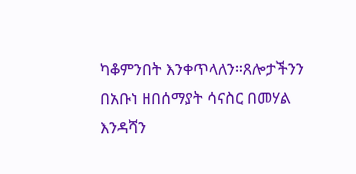ካቆምንበት እንቀጥላለን።ጸሎታችንን በአቡነ ዘበሰማያት ሳናስር በመሃል እንዳሻን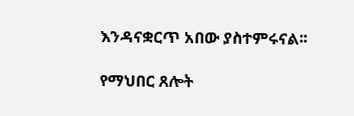እንዳናቋርጥ አበው ያስተምሩናል፡፡

የማህበር ጸሎት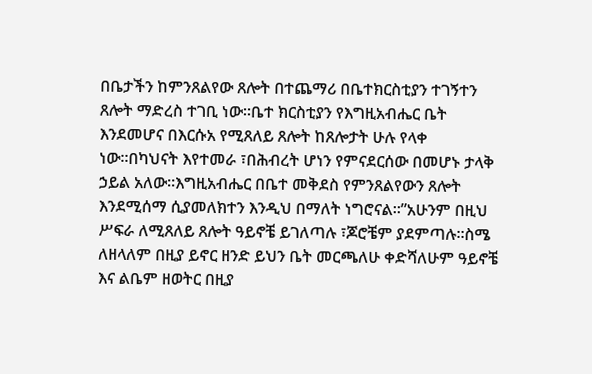በቤታችን ከምንጸልየው ጸሎት በተጨማሪ በቤተክርስቲያን ተገኝተን ጸሎት ማድረስ ተገቢ ነው።ቤተ ክርስቲያን የእግዚአብሔር ቤት እንደመሆና በእርሱአ የሚጸለይ ጸሎት ከጸሎታት ሁሉ የላቀ ነው።በካህናት እየተመራ ፣በሕብረት ሆነን የምናደርሰው በመሆኑ ታላቅ ኃይል አለው።እግዚአብሔር በቤተ መቅደስ የምንጸልየውን ጸሎት እንደሚሰማ ሲያመለክተን እንዲህ በማለት ነግሮናል።”አሁንም በዚህ ሥፍራ ለሚጸለይ ጸሎት ዓይኖቼ ይገለጣሉ ፣ጆሮቼም ያደምጣሉ።ስሜ ለዘላለም በዚያ ይኖር ዘንድ ይህን ቤት መርጫለሁ ቀድሻለሁም ዓይኖቼ እና ልቤም ዘወትር በዚያ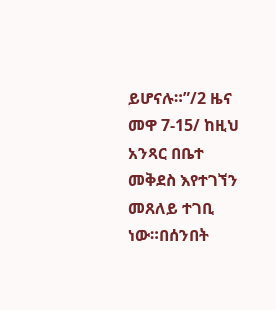ይሆናሉ።”/2 ዜና መዋ 7-15/ ከዚህ አንጻር በቤተ መቅደስ እየተገኘን መጸለይ ተገቢ ነው።በሰንበት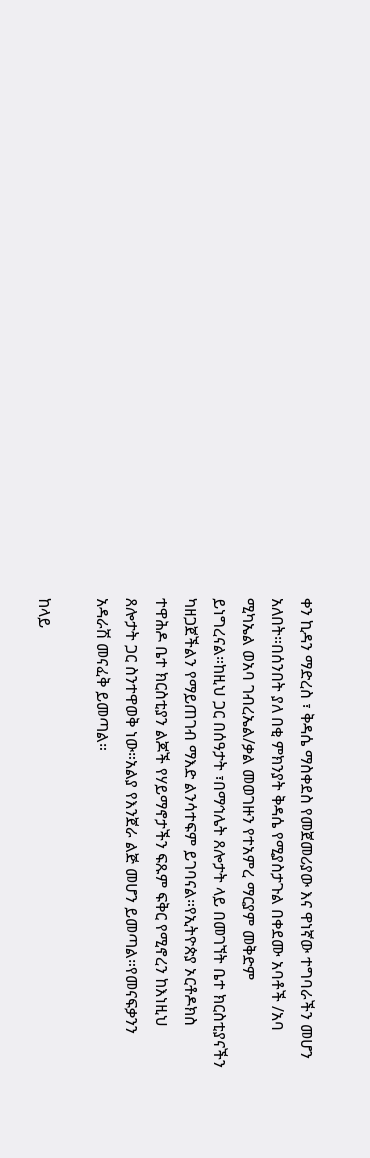ቀን ኪዳን ማድረስ ፣ ቅዳሴ ማስቀደስ የመጀመሪያው እና ዋነኛው ተግባራችን መሆን አለበት።በሰንበት ያለ በቂ ምክንያት ቅዳሴ የሚያስታጉል በቀደሙ አባቶች /አባ ሚካኤል ወአባ ገብረኤል/ቃል መወገዙን የተአምረ ማርያም መቅድም ይነግረናል።ከዚህ ጋር በሰዓታት ፣በማኅሌት ጸሎታት ላይ በመገኘት ቤተ ክርስቲያናችን ካዘጋጀችልን የማይጠገብ ማእድ ልንሳተፍም ይገባናል።የኢትዮጵያ ኦርቶዶክስ ተዋሕዶ ቤተ ክርስቲያን ልጆች የሃይማኖታችን ፍጹም ፍቅር የሚኖረን ከእነዚህ ጸሎታት ጋር ስንተዋወቅ ነው።አልያ የእንጀራ ልጅ መሆን ይመጣል።የመናፍቃንን አዳራሽ መናፈቅ ይመጣል።

ከላይ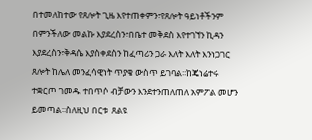በተመለከተው የጸሎት ጊዜ እየተጠቀምን፣የጸሎት ዓይነቶችንም በምንችለው መልኩ እያደረስን፣በቤተ መቅደስ እየተገኘን ኪዳን እያደረስን፣ቅዳሴ እያስቀደስን ከፈጣሪን ጋራ እለት እለት እንነጋገር ጸሎት ከሌለ መንፈሳዊነት ጥያቄ ውስጥ ይገባል፡፡ከጄነሬተሩ ተቋርጦ ገመዱ ተበጥሶ ብቻውን እንደተንጠለጠለ አምፖል መሆን ይመጣል፡፡ስለዚህ በርቱ  ጸልዩ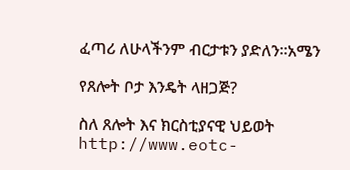ፈጣሪ ለሁላችንም ብርታቱን ያድለን፡፡አሜን

የጸሎት ቦታ እንዴት ላዘጋጅ?

ስለ ጸሎት እና ክርስቲያናዊ ህይወት
http://www.eotc-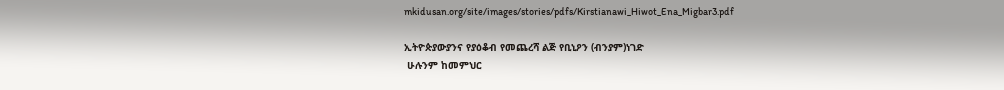mkidusan.org/site/images/stories/pdfs/Kirstianawi_Hiwot_Ena_Migbar3.pdf

ኢትዮጵያውያንና የያዕቆብ የመጨረሻ ልጅ የቢኒዖን (ብንያም)ነገድ
 ሁሉንም ከመምህር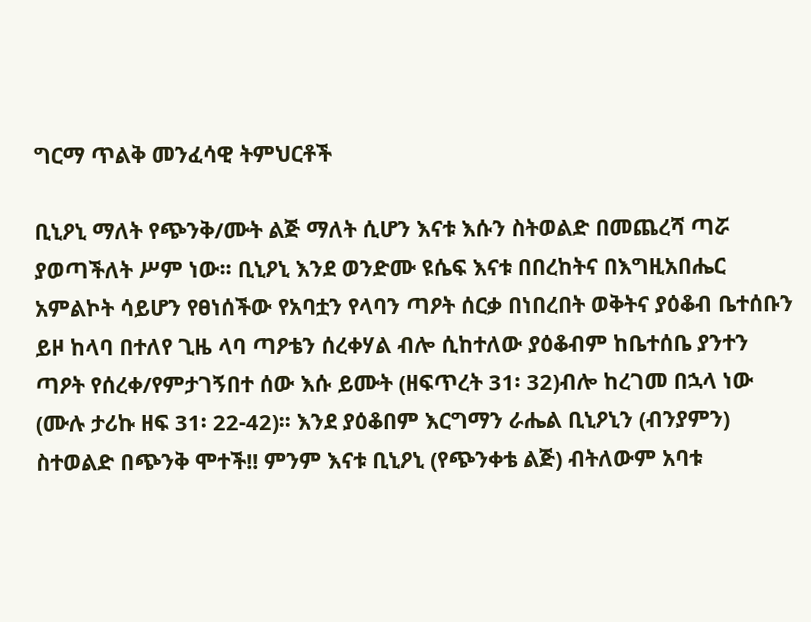ግርማ ጥልቅ መንፈሳዊ ትምህርቶች

ቢኒዖኒ ማለት የጭንቅ/ሙት ልጅ ማለት ሲሆን እናቱ እሱን ስትወልድ በመጨረሻ ጣሯ ያወጣችለት ሥም ነው፡፡ ቢኒዖኒ እንደ ወንድሙ ዩሴፍ እናቱ በበረከትና በእግዚአበሔር አምልኮት ሳይሆን የፀነሰችው የአባቷን የላባን ጣዖት ሰርቃ በነበረበት ወቅትና ያዕቆብ ቤተሰቡን ይዞ ከላባ በተለየ ጊዜ ላባ ጣዖቴን ሰረቀሃል ብሎ ሲከተለው ያዕቆብም ከቤተሰቤ ያንተን ጣዖት የሰረቀ/የምታገኝበተ ሰው እሱ ይሙት (ዘፍጥረት 31፡ 32)ብሎ ከረገመ በኋላ ነው (ሙሉ ታሪኩ ዘፍ 31፡ 22-42)፡፡ እንደ ያዕቆበም እርግማን ራሔል ቢኒዖኒን (ብንያምን) ስተወልድ በጭንቅ ሞተች!! ምንም እናቱ ቢኒዖኒ (የጭንቀቴ ልጅ) ብትለውም አባቱ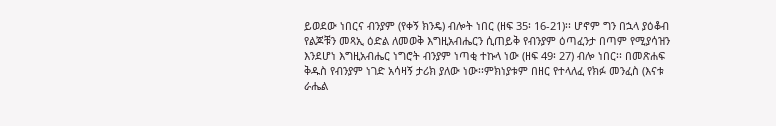ይወደው ነበርና ብንያም (የቀኝ ክንዴ) ብሎት ነበር (ዘፍ 35፡ 16-21)፡፡ ሆኖም ግን በኋላ ያዕቆብ የልጆቹን መጻኢ ዕድል ለመወቅ እግዚአብሔርን ሲጠይቅ የብንያም ዕጣፈንታ በጣም የሚያሳዝን እንደሆነ እግዚአብሔር ነግሮት ብንያም ነጣቂ ተኩላ ነው (ዘፍ 49፡ 27) ብሎ ነበር፡፡ በመጽሐፍ ቅዱስ የብንያም ነገድ አሳዛኝ ታሪክ ያለው ነው፡፡ምክነያቱም በዘር የተላለፈ የክፉ መንፈስ (እናቱ ራሔል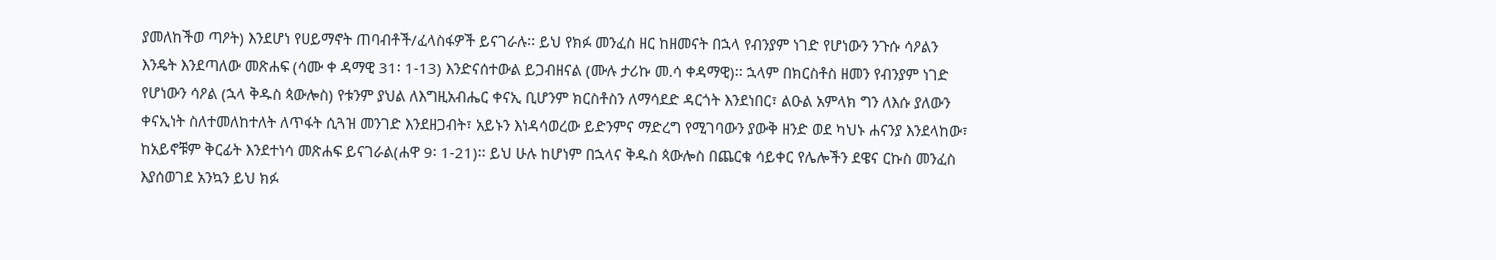ያመለከችወ ጣዖት) እንደሆነ የሀይማኖት ጠባብቶች/ፈላስፋዎች ይናገራሉ፡፡ ይህ የክፉ መንፈስ ዘር ከዘመናት በኋላ የብንያም ነገድ የሆነውን ንጉሱ ሳዖልን እንዴት እንደጣለው መጽሐፍ (ሳሙ ቀ ዳማዊ 31፡ 1-13) እንድናሰተውል ይጋብዘናል (ሙሉ ታሪኩ መ.ሳ ቀዳማዊ)፡፡ ኋላም በክርስቶስ ዘመን የብንያም ነገድ የሆነውን ሳዖል (ኋላ ቅዱስ ጳውሎስ) የቱንም ያህል ለእግዚአብሔር ቀናኢ ቢሆንም ክርስቶስን ለማሳደድ ዳርጎት እንደነበር፣ ልዑል አምላክ ግን ለእሱ ያለውን ቀናኢነት ስለተመለከተለት ለጥፋት ሲጓዝ መንገድ እንደዘጋብት፣ አይኑን እነዳሳወረው ይድንምና ማድረግ የሚገባውን ያውቅ ዘንድ ወደ ካህኑ ሐናንያ እንደላከው፣ ከአይኖቹም ቅርፊት እንደተነሳ መጽሐፍ ይናገራል(ሐዋ 9፡ 1-21)፡፡ ይህ ሁሉ ከሆነም በኋላና ቅዱስ ጳውሎስ በጨርቁ ሳይቀር የሌሎችን ደዌና ርኩስ መንፈስ እያሰወገደ አንኳን ይህ ክፉ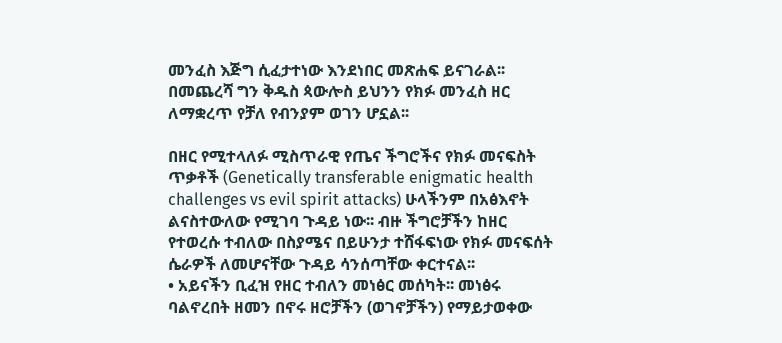መንፈስ እጅግ ሲፈታተነው እንደነበር መጽሐፍ ይናገራል፡፡ በመጨረሻ ግን ቅዱስ ጳውሎስ ይህንን የክፉ መንፈስ ዘር ለማቋረጥ የቻለ የብንያም ወገን ሆኗል፡፡

በዘር የሚተላለፉ ሚስጥራዊ የጤና ችግሮችና የክፉ መናፍስት ጥቃቶች (Genetically transferable enigmatic health challenges vs evil spirit attacks) ሁላችንም በአፅእኖት ልናስተውለው የሚገባ ጉዳይ ነው፡፡ ብዙ ችግሮቻችን ከዘር የተወረሱ ተብለው በስያሜና በይሁንታ ተሸፋፍነው የክፉ መናፍሰት ሴራዎች ለመሆናቸው ጉዳይ ሳንሰጣቸው ቀርተናል፡፡
• አይናችን ቢፈዝ የዘር ተብለን መነፅር መሰካት፡፡ መነፅሩ ባልኖረበት ዘመን በኖሩ ዘሮቻችን (ወገኖቻችን) የማይታወቀው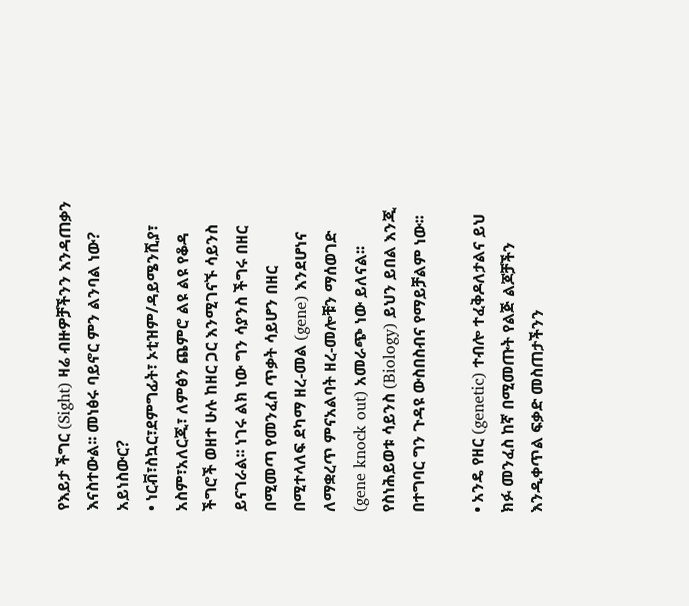የእይታ ችግር (Sight) ዛሬ ብዙዎቻችንን እንዳጠቃን እናስተውል፡፡ መነፅሩ ባይኖር ምን ልንባል ነው? አይነስውር?
• ነርቭ፣ስኳር፣ደምግፊት፣ ኦቲዝም/ዳይሜንሺያ፣ አስም፣አለርጂ፣ ለምፅን ጨምሮ ልዩ ልዩ የቆዳ ችግሮች ወዘተ ሁሉ ከዘር ጋር እንሚገናኙ ሳይንስ ይናገራል፡፡ ነገሩ ልክ ነው ግን ሳያንስ ችግሩ በዘር በሚመጣ የመንፈስ ጥቃት ሳይሆን በዘር በሚተላለፍ ደካማ ዘረ-መል (gene) እንደሆነና ለማቋረጥ ምናአልባት ዘረ-መሎቹን ማሰወገድ (gene knock out) አመራጭ ነው ይለናል፡፡ የስነሕይወቱ ሳይንስ (Biology) ይህን ይበል እንጂ በተግባር ግን ጉዳዩ ውስበስብና የማይቻልም ነው፡፡

• አንዴ የዘር (genetic) ተብሎ ተፈቅዶለታልና ይህ ክፉ መንፈስ ከኛ በሚመጡት የልጅ ልጆቻችን እንዲቀጥል ፍቃድ መስጠታችንን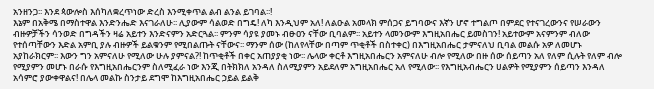አንዘንጋ፡፡ እንደ ጳውሎስ እሰካለቋረጥነው ድረስ እንሚቀጥል ልብ ልንል ይገባል፡፡!
እኔም በአቅሜ በማስተዋል እንድንሔድ እናገራለሁ፡፡ ሊያውም ሳልወድ በግዴ! ለካ እንዲህም አለ! ለልዑል አመላክ ምሰጋና ይግባውና እኛን ሆኖ ተግልጦ በምደር የተናገረውንና የሠራውን ብዙዎቻችን ሳንወድ በግዳችን ዛሬ አይተን እንድናምን አድርጓል፡፡ ምንም ሳያዩ ያመኑ ብፁዐን ናቸው ቢባልም፡፡ አይተን ላመንውም እግዚአበሔር ይመስገን! አይተውም አናምንም ብለው የተሰጣቸውን እድል አምቢ ያሉ ብዙዎች ይልቁንም የሚበልጡት ናቸውና፡፡ ማንም ሰው (ከለየላቸው በጣም ጥቂቶች በስተቀር) በእግዚአበሔር ታምናለህ ቢባል መልሱ አዎ ለመሆኑ አያከራክርም፡፡ እውን ግን አምናለሁ የሚለው ሁሉ ያምናል?! ከጥቂቶች በቀር አጠያያቂ ነው፡፡ ሌላው ቀርቶ እግዚአበሔርን አምናለሁ ብሎ የሚለው በዙ ሰው ሰይጣን አለ የለም ሲሉት የለም ብሎ የሚያምን መሆኑ በራሱ የእግዚአበሔርንም ስለሚፈራ ነው እንጂ በትክክለ አንዳለ ስለሚያምን አይደለም አግዚአበሔር አለ የሚለው፡፡ የእግዚአብሔርን ሀልዎት የሚያምን ሰይጣን እንዳለ አሳምሮ ያውቀዋልና! በሌላ መልኩ ስንታይ ደግሞ ከእግዚአበሔር ኃይል ይልቅ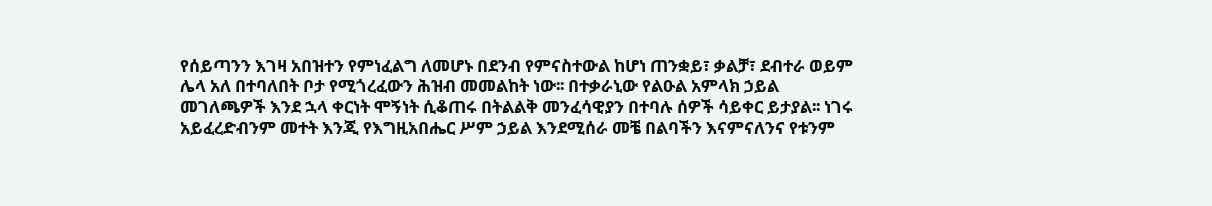የሰይጣንን እገዛ አበዝተን የምነፈልግ ለመሆኑ በደንብ የምናስተውል ከሆነ ጠንቋይ፣ ቃልቻ፣ ደብተራ ወይም ሌላ አለ በተባለበት ቦታ የሚጎረፈውን ሕዝብ መመልከት ነው፡፡ በተቃራኒው የልዑል አምላክ ኃይል መገለጫዎች እንደ ኋላ ቀርነት ሞኝነት ሲቆጠሩ በትልልቅ መንፈሳዊያን በተባሉ ሰዎች ሳይቀር ይታያል፡፡ ነገሩ አይፈረድብንም መተት እንጂ የእግዚአበሔር ሥም ኃይል እንደሚሰራ መቼ በልባችን እናምናለንና የቱንም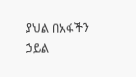ያህል በአፋችን ኃይል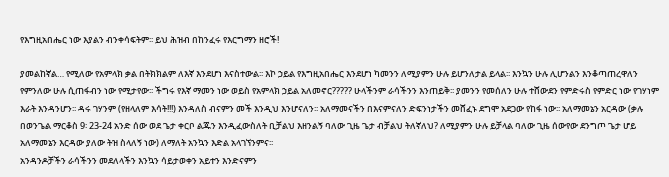የእግዚአበሔር ነው እያልን ብንቀሳፍትም፡፡ ይህ ሕዝብ በከንፈሩ የእርግማን ዘሮች!

ያመልከኛል… የሚለው የአምላክ ቃል በትክክልም ለእኛ እንደሆነ እናስተውል፡፡ እኮ ኃይል የእግዚአበሔር እንደሆነ ካመንን ለሚያምን ሁሉ ይሆንለታል ይላል፡፡ እንኳን ሁሉ ሊሆንልን እንቆጣጠረዋለን የምንለው ሁሉ ሲጠፋብን ነው የሚታየው፡፡ ችግሩ የእኛ ማመን ነው ወይስ የአምላክ ኃይል አለመኖር????? ሁላችንም ራሳችንን እንጠይቅ፡፡ ያመንን የመሰለን ሁሉ ተሸውደን የምድሩስ የምድር ነው የገሃነም እራት እንዳንሆን፡፡ ዳሩ ገሃንም (የዘላለም እሳት!!!) እንዳለስ ብናምን መች እንዲህ እንሆናለን፡፡ አለማመናችን በእናምናለን ድፍንነታችን መሸፈኑ ደግሞ አደጋው የከፋ ነው፡፡ አለማመኔን አርዳው (ቃሉ በወንጌል ማርቆስ 9፡ 23-24 አንድ ሰው ወደ ጌታ ቀርቦ ልጁን እንዲፈውስለት ቢቻልህ እዘንልኝ ባለው ጊዜ ጌታ ብቻልህ ትለኛለህ? ለሚያምን ሁሉ ይቻላል ባለው ጊዜ ሰውየው ደንግጦ ጌታ ሆይ አለማመኔን እርዳው ያለው ትዝ ስላለኝ ነው) ለማለት አንኳን እድል አላገኘንምና፡፡
አንዳንዶቻችን ራሳችንን መደለላችን እንኳን ሳይታወቀን አይተን እንድናምን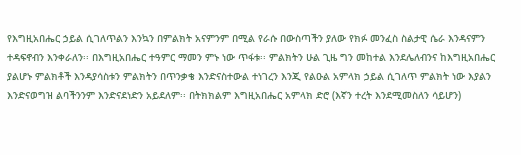የእግዚአበሔር ኃይል ሲገለጥልን እንኳን በምልክት አናምንም በሚል የራሱ በውስጣችን ያለው የክፉ መንፈስ ስልታዊ ሴራ እንዳናምን ተዳፍኖብን እንቀራለን፡፡ በእግዚአበሔር ተዓምር ማመን ምኑ ነው ጥፋቱ፡፡ ምልክትን ሁል ጊዜ ግን መከተል እንደሌለብንና ከእግዚአበሔር ያልሆኑ ምልክቶች እንዳያሳስቱን ምልክትን በጥንቃቄ እንድናስተውል ተነገረን እንጂ የልዑል አምላክ ኃይል ሲገለጥ ምልክት ነው እያልን እንድናወግዝ ልባችንንም እንድናደነድን አይደለም፡፡ በትክክልም እግዚአበሔር አምላክ ድሮ (እኛን ተረት እንደሚመስለን ሳይሆን)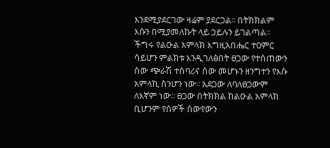እንደሚያደርገው ዛሬም ያደርጋል፡፡ በትክክልም እሱን በሚያመለኩት ላይ ኃይሉን ይገልጣል፡፡ ችግሩ የልዑል አምላክ እግዚአበሔር ተዐምር ሳይሆን ምልክቱ እንዲገለፅበት ፀጋው የተሰጠውን ሰው ጭራሽ ተሰባሪና ሰው መሆኑን ዘንግተን የእሱ አምላኪ ስንሆን ነው፡፡ አደጋው ለባለፀጋውም ለእኛም ነው፡፡ ፀጋው በትክክል ከልዑል አምላክ ቢሆንም የሰዎች ሰውየውን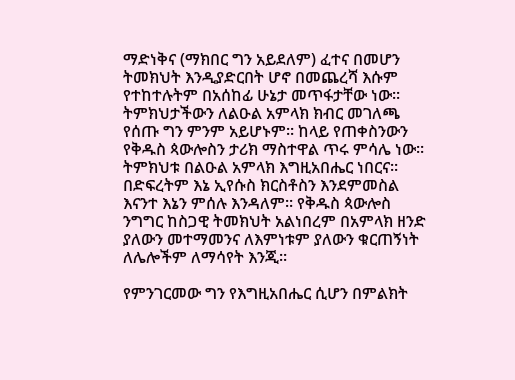ማድነቅና (ማክበር ግን አይደለም) ፈተና በመሆን ትመክህት እንዲያድርበት ሆኖ በመጨረሻ እሱም የተከተሉትም በአሰከፊ ሁኔታ መጥፋታቸው ነው፡፡ ትምክህታችውን ለልዑል አምላክ ክብር መገለጫ የሰጡ ግን ምንም አይሆኑም፡፡ ከላይ የጠቀስንውን የቅዱስ ጳውሎስን ታሪክ ማስተዋል ጥሩ ምሳሌ ነው፡፡ ትምክህቱ በልዑል አምላክ እግዚአበሔር ነበርና፡፡ በድፍረትም እኔ ኢየሱስ ክርስቶስን እንደምመስል እናንተ እኔን ምሰሉ እንዳለም፡፡ የቅዱስ ጳውሎስ ንግግር ከስጋዊ ትመክህት አልነበረም በአምላክ ዘንድ ያለውን መተማመንና ለእምነቱም ያለውን ቁርጠኝነት ለሌሎችም ለማሳየት እንጂ፡፡

የምንገርመው ግን የእግዚአበሔር ሲሆን በምልክት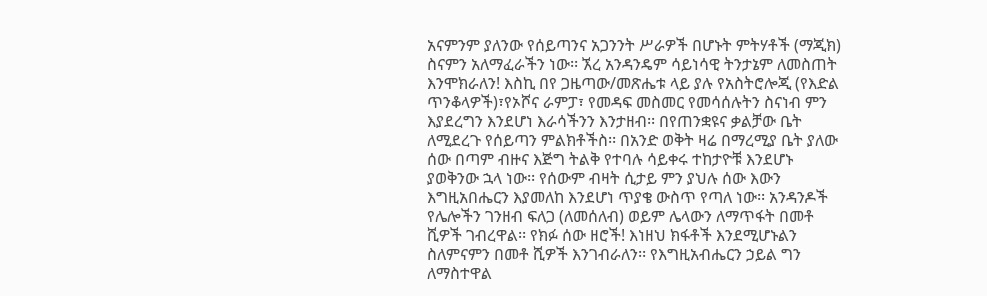አናምንም ያለንው የሰይጣንና አጋንንት ሥራዎች በሆኑት ምትሃቶች (ማጂክ) ስናምን አለማፈራችን ነው፡፡ ኧረ አንዳንዴም ሳይነሳዊ ትንታኔም ለመስጠት እንሞክራለን! እስኪ በየ ጋዜጣው/መጽሔቱ ላይ ያሉ የአስትሮሎጂ (የእድል ጥንቆላዎች)፣የኦሾና ራምፓ፣ የመዳፍ መስመር የመሳሰሉትን ስናነብ ምን እያደረግን እንደሆነ እራሳችንን እንታዘብ፡፡ በየጠንቋዩና ቃልቻው ቤት ለሚደረጉ የሰይጣን ምልክቶችስ፡፡ በአንድ ወቅት ዛሬ በማረሚያ ቤት ያለው ሰው በጣም ብዙና እጅግ ትልቅ የተባሉ ሳይቀሩ ተከታዮቹ እንደሆኑ ያወቅንው ኋላ ነው፡፡ የሰውም ብዛት ሲታይ ምን ያህሉ ሰው እውን እግዚአበሔርን እያመለከ እንደሆነ ጥያቄ ውስጥ የጣለ ነው፡፡ አንዳንዶች የሌሎችን ገንዘብ ፍለጋ (ለመሰለብ) ወይም ሌላውን ለማጥፋት በመቶ ሺዎች ገብረዋል፡፡ የክፉ ሰው ዘሮች! እነዘህ ክፋቶች እንደሚሆኑልን ስለምናምን በመቶ ሺዎች እንገብራለን፡፡ የእግዚአብሔርን ኃይል ግን ለማስተዋል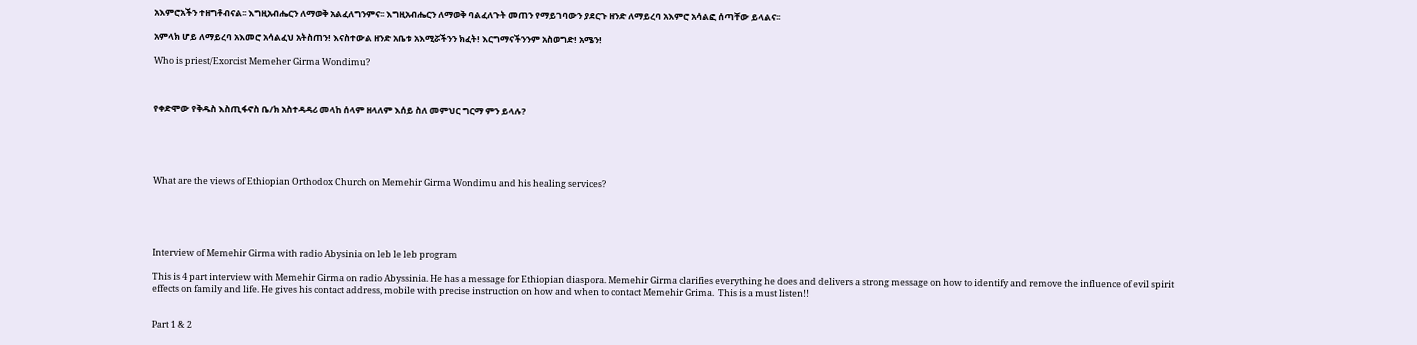አእምሮአችን ተዘግቶብናል፡፡ እግዚአብሔርን ለማወቅ አልፈለግንምና፡፡ እግዚአብሔርን ለማወቅ ባልፈለጉት መጠን የማይገባውን ያደርጉ ዘንድ ለማይረባ አእምሮ አሳልፎ ሰጣቸው ይላልና፡፡

አምላክ ሆይ ለማይረባ አእመሮ አሳልፈህ አትስጠን! እናስተውል ዘንድ አቤቱ አእሚሯችንን ክፈት! እርግማናችንንም አስወግድ! አሜን!

Who is priest/Exorcist Memeher Girma Wondimu?



የቀድሞው የቅዱስ እስጢፋኖስ ቤ/ክ አስተዳዳሪ መላከ ሰላም ዘላለም እሰይ ስለ መምህር ግርማ ምን ይላሉ?





What are the views of Ethiopian Orthodox Church on Memehir Girma Wondimu and his healing services?





Interview of Memehir Girma with radio Abysinia on leb le leb program

This is 4 part interview with Memehir Girma on radio Abyssinia. He has a message for Ethiopian diaspora. Memehir Girma clarifies everything he does and delivers a strong message on how to identify and remove the influence of evil spirit effects on family and life. He gives his contact address, mobile with precise instruction on how and when to contact Memehir Grima.  This is a must listen!!


Part 1 & 2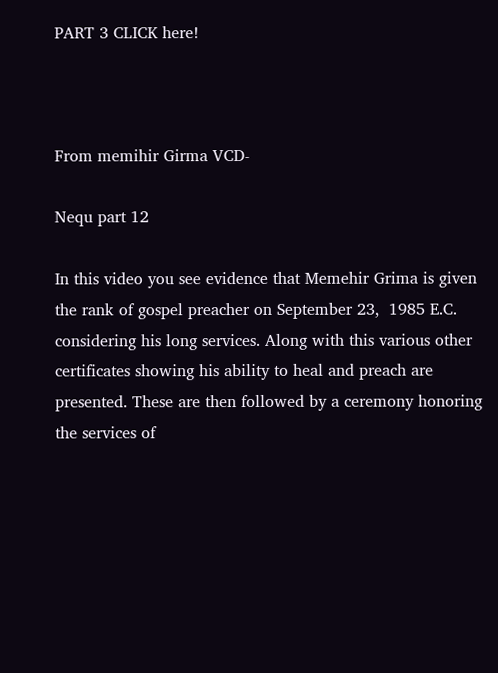PART 3 CLICK here!



From memihir Girma VCD-

Nequ part 12

In this video you see evidence that Memehir Grima is given the rank of gospel preacher on September 23,  1985 E.C. considering his long services. Along with this various other certificates showing his ability to heal and preach are presented. These are then followed by a ceremony honoring the services of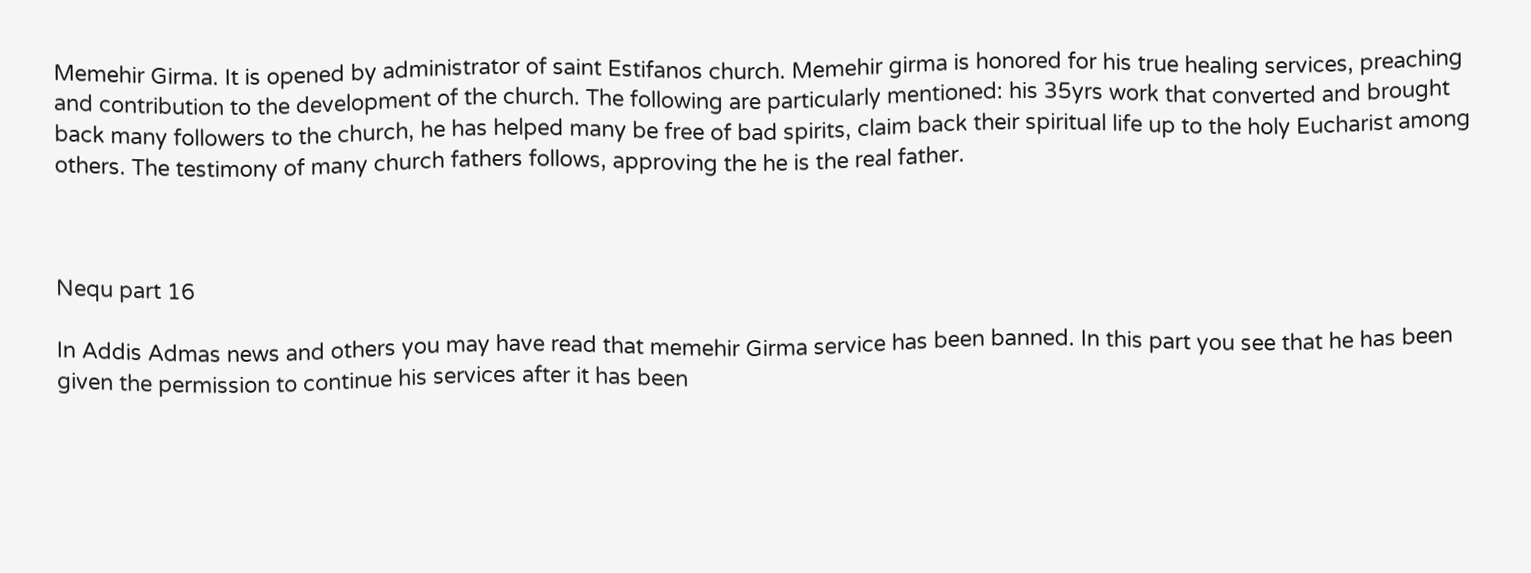Memehir Girma. It is opened by administrator of saint Estifanos church. Memehir girma is honored for his true healing services, preaching and contribution to the development of the church. The following are particularly mentioned: his 35yrs work that converted and brought back many followers to the church, he has helped many be free of bad spirits, claim back their spiritual life up to the holy Eucharist among others. The testimony of many church fathers follows, approving the he is the real father.



Nequ part 16

In Addis Admas news and others you may have read that memehir Girma service has been banned. In this part you see that he has been given the permission to continue his services after it has been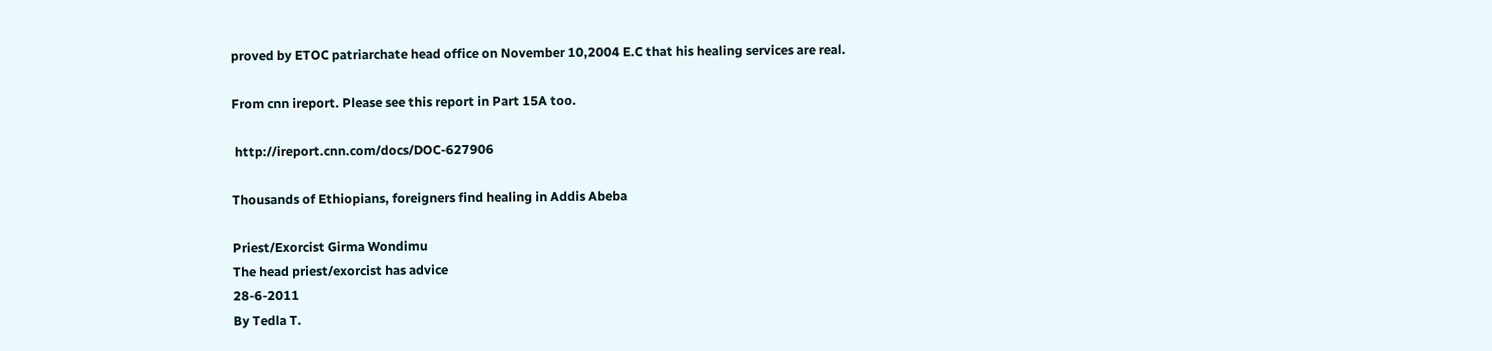proved by ETOC patriarchate head office on November 10,2004 E.C that his healing services are real.

From cnn ireport. Please see this report in Part 15A too.

 http://ireport.cnn.com/docs/DOC-627906

Thousands of Ethiopians, foreigners find healing in Addis Abeba

Priest/Exorcist Girma Wondimu
The head priest/exorcist has advice
28-6-2011
By Tedla T.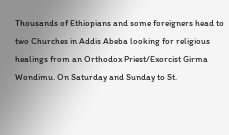Thousands of Ethiopians and some foreigners head to two Churches in Addis Abeba looking for religious healings from an Orthodox Priest/Exorcist Girma Wondimu. On Saturday and Sunday to St.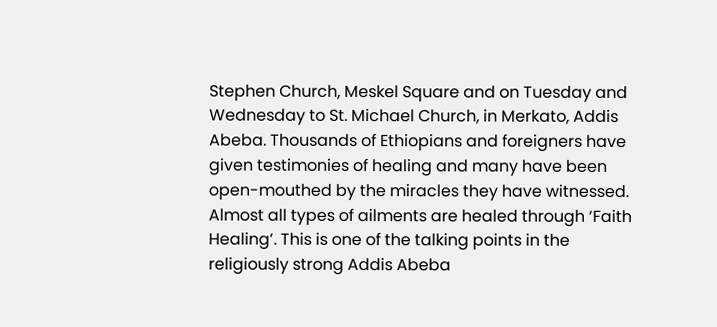Stephen Church, Meskel Square and on Tuesday and Wednesday to St. Michael Church, in Merkato, Addis Abeba. Thousands of Ethiopians and foreigners have given testimonies of healing and many have been open-mouthed by the miracles they have witnessed. Almost all types of ailments are healed through ‘Faith Healing’. This is one of the talking points in the religiously strong Addis Abeba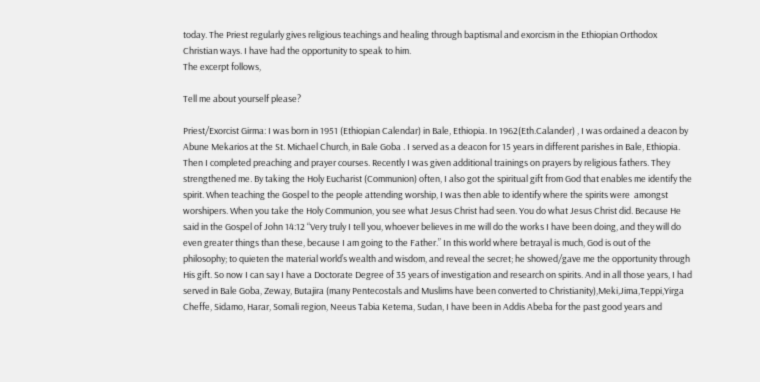today. The Priest regularly gives religious teachings and healing through baptismal and exorcism in the Ethiopian Orthodox Christian ways. I have had the opportunity to speak to him.
The excerpt follows,

Tell me about yourself please?

Priest/Exorcist Girma: I was born in 1951 (Ethiopian Calendar) in Bale, Ethiopia. In 1962(Eth.Calander) , I was ordained a deacon by Abune Mekarios at the St. Michael Church, in Bale Goba . I served as a deacon for 15 years in different parishes in Bale, Ethiopia. Then I completed preaching and prayer courses. Recently I was given additional trainings on prayers by religious fathers. They strengthened me. By taking the Holy Eucharist (Communion) often, I also got the spiritual gift from God that enables me identify the spirit. When teaching the Gospel to the people attending worship, I was then able to identify where the spirits were  amongst worshipers. When you take the Holy Communion, you see what Jesus Christ had seen. You do what Jesus Christ did. Because He said in the Gospel of John 14:12 “Very truly I tell you, whoever believes in me will do the works I have been doing, and they will do even greater things than these, because I am going to the Father.” In this world where betrayal is much, God is out of the philosophy; to quieten the material world’s wealth and wisdom, and reveal the secret; he showed/gave me the opportunity through His gift. So now I can say I have a Doctorate Degree of 35 years of investigation and research on spirits. And in all those years, I had served in Bale Goba, Zeway, Butajira (many Pentecostals and Muslims have been converted to Christianity),Meki,Jima,Teppi,Yirga Cheffe, Sidamo, Harar, Somali region, Neeus Tabia Ketema, Sudan, I have been in Addis Abeba for the past good years and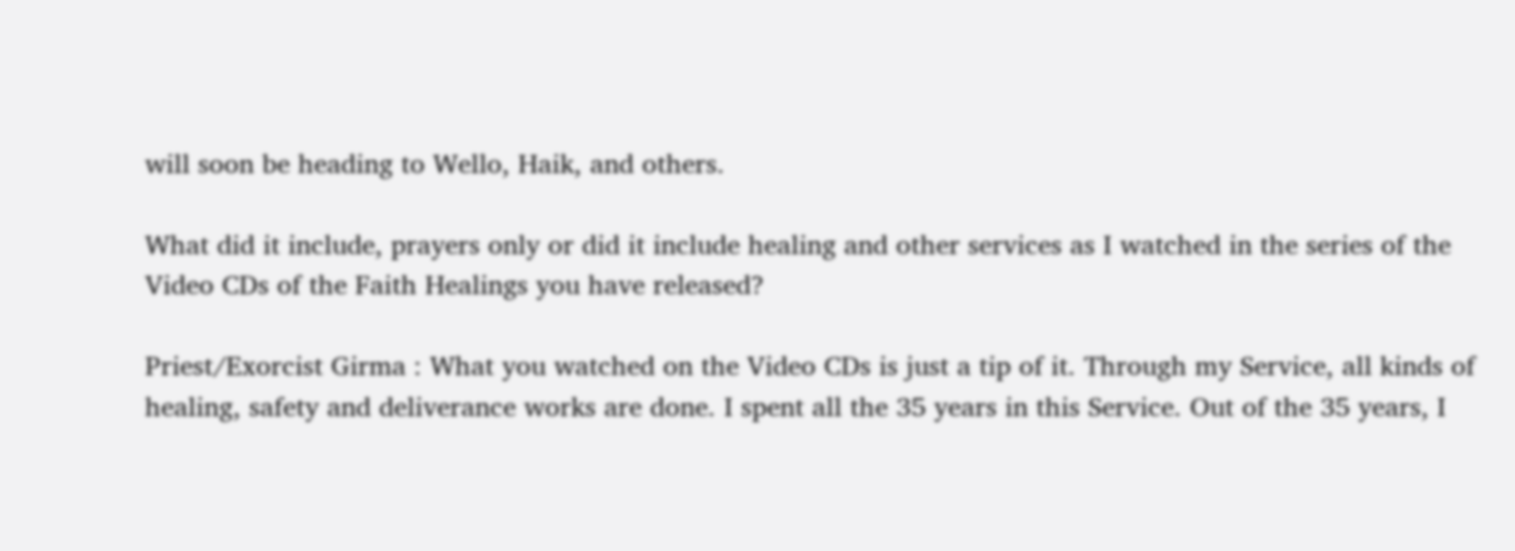will soon be heading to Wello, Haik, and others.

What did it include, prayers only or did it include healing and other services as I watched in the series of the Video CDs of the Faith Healings you have released?

Priest/Exorcist Girma : What you watched on the Video CDs is just a tip of it. Through my Service, all kinds of healing, safety and deliverance works are done. I spent all the 35 years in this Service. Out of the 35 years, I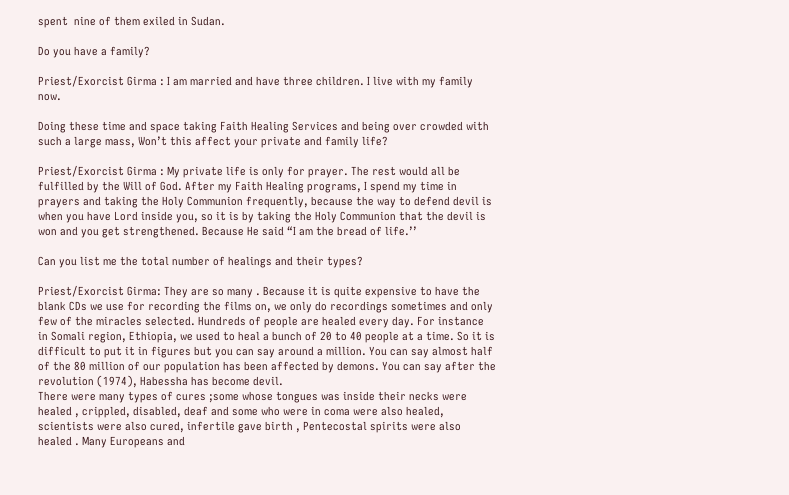spent  nine of them exiled in Sudan.

Do you have a family?

Priest/Exorcist Girma : I am married and have three children. I live with my family now.

Doing these time and space taking Faith Healing Services and being over crowded with such a large mass, Won’t this affect your private and family life?

Priest/Exorcist Girma : My private life is only for prayer. The rest would all be fulfilled by the Will of God. After my Faith Healing programs, I spend my time in prayers and taking the Holy Communion frequently, because the way to defend devil is when you have Lord inside you, so it is by taking the Holy Communion that the devil is won and you get strengthened. Because He said “I am the bread of life.’’

Can you list me the total number of healings and their types?

Priest/Exorcist Girma: They are so many . Because it is quite expensive to have the blank CDs we use for recording the films on, we only do recordings sometimes and only few of the miracles selected. Hundreds of people are healed every day. For instance in Somali region, Ethiopia, we used to heal a bunch of 20 to 40 people at a time. So it is difficult to put it in figures but you can say around a million. You can say almost half of the 80 million of our population has been affected by demons. You can say after the revolution (1974), Habessha has become devil.
There were many types of cures ;some whose tongues was inside their necks were healed , crippled, disabled, deaf and some who were in coma were also healed, scientists were also cured, infertile gave birth , Pentecostal spirits were also healed . Many Europeans and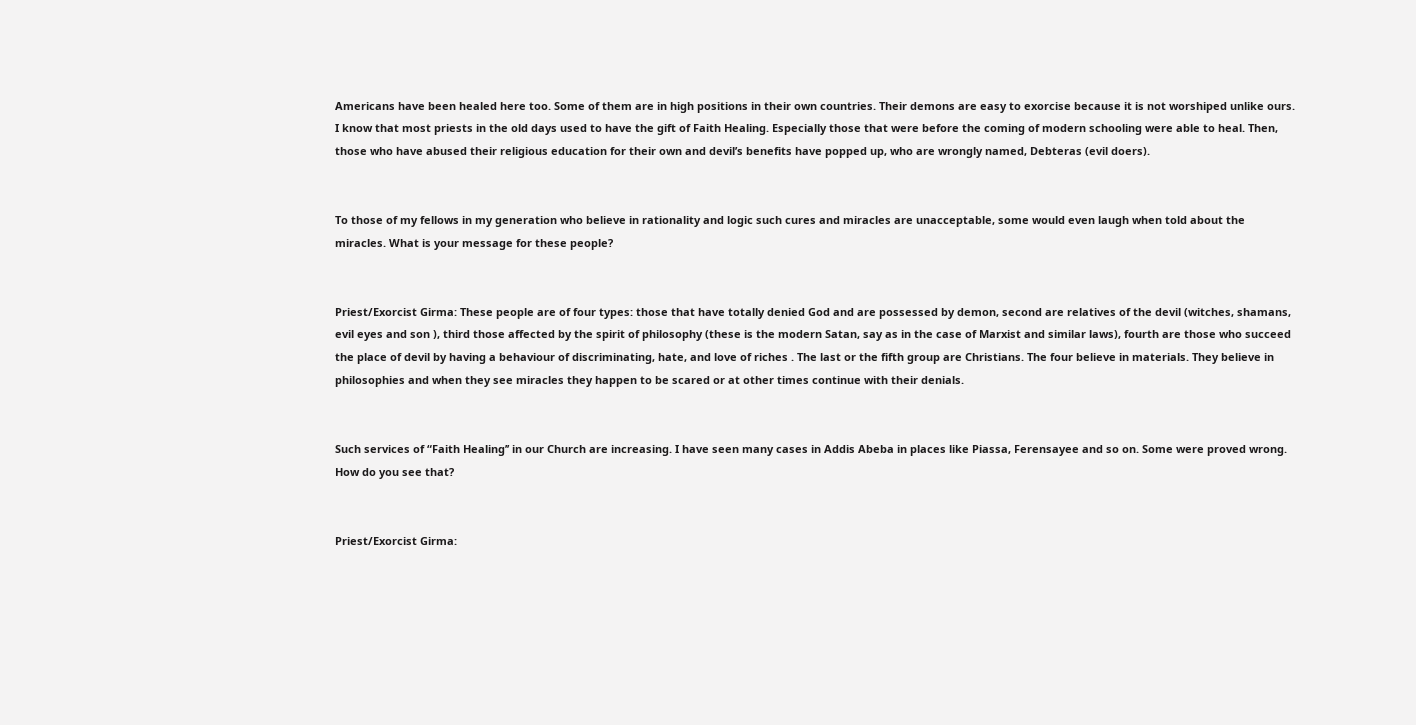Americans have been healed here too. Some of them are in high positions in their own countries. Their demons are easy to exorcise because it is not worshiped unlike ours.
I know that most priests in the old days used to have the gift of Faith Healing. Especially those that were before the coming of modern schooling were able to heal. Then, those who have abused their religious education for their own and devil’s benefits have popped up, who are wrongly named, Debteras (evil doers).


To those of my fellows in my generation who believe in rationality and logic such cures and miracles are unacceptable, some would even laugh when told about the miracles. What is your message for these people?


Priest/Exorcist Girma: These people are of four types: those that have totally denied God and are possessed by demon, second are relatives of the devil (witches, shamans, evil eyes and son ), third those affected by the spirit of philosophy (these is the modern Satan, say as in the case of Marxist and similar laws), fourth are those who succeed the place of devil by having a behaviour of discriminating, hate, and love of riches . The last or the fifth group are Christians. The four believe in materials. They believe in philosophies and when they see miracles they happen to be scared or at other times continue with their denials.


Such services of “Faith Healing’’ in our Church are increasing. I have seen many cases in Addis Abeba in places like Piassa, Ferensayee and so on. Some were proved wrong. How do you see that?


Priest/Exorcist Girma: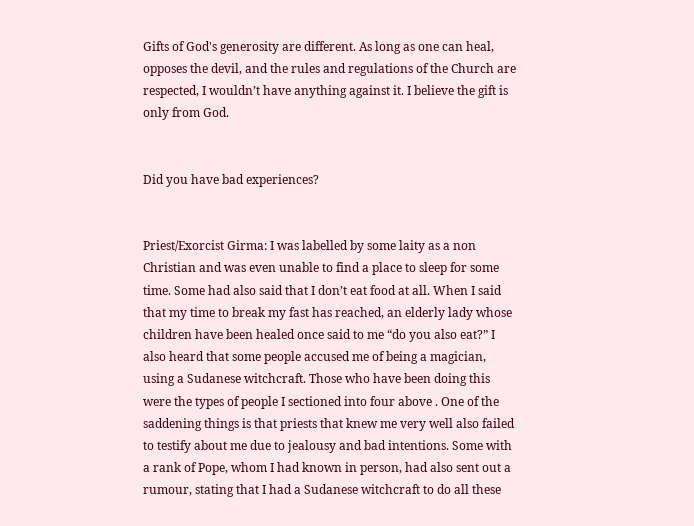Gifts of God's generosity are different. As long as one can heal, opposes the devil, and the rules and regulations of the Church are respected, I wouldn’t have anything against it. I believe the gift is only from God.


Did you have bad experiences?


Priest/Exorcist Girma: I was labelled by some laity as a non Christian and was even unable to find a place to sleep for some time. Some had also said that I don’t eat food at all. When I said that my time to break my fast has reached, an elderly lady whose children have been healed once said to me “do you also eat?” I also heard that some people accused me of being a magician, using a Sudanese witchcraft. Those who have been doing this were the types of people I sectioned into four above . One of the saddening things is that priests that knew me very well also failed to testify about me due to jealousy and bad intentions. Some with a rank of Pope, whom I had known in person, had also sent out a rumour, stating that I had a Sudanese witchcraft to do all these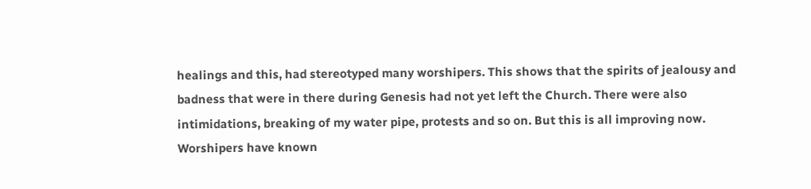healings and this, had stereotyped many worshipers. This shows that the spirits of jealousy and badness that were in there during Genesis had not yet left the Church. There were also intimidations, breaking of my water pipe, protests and so on. But this is all improving now. Worshipers have known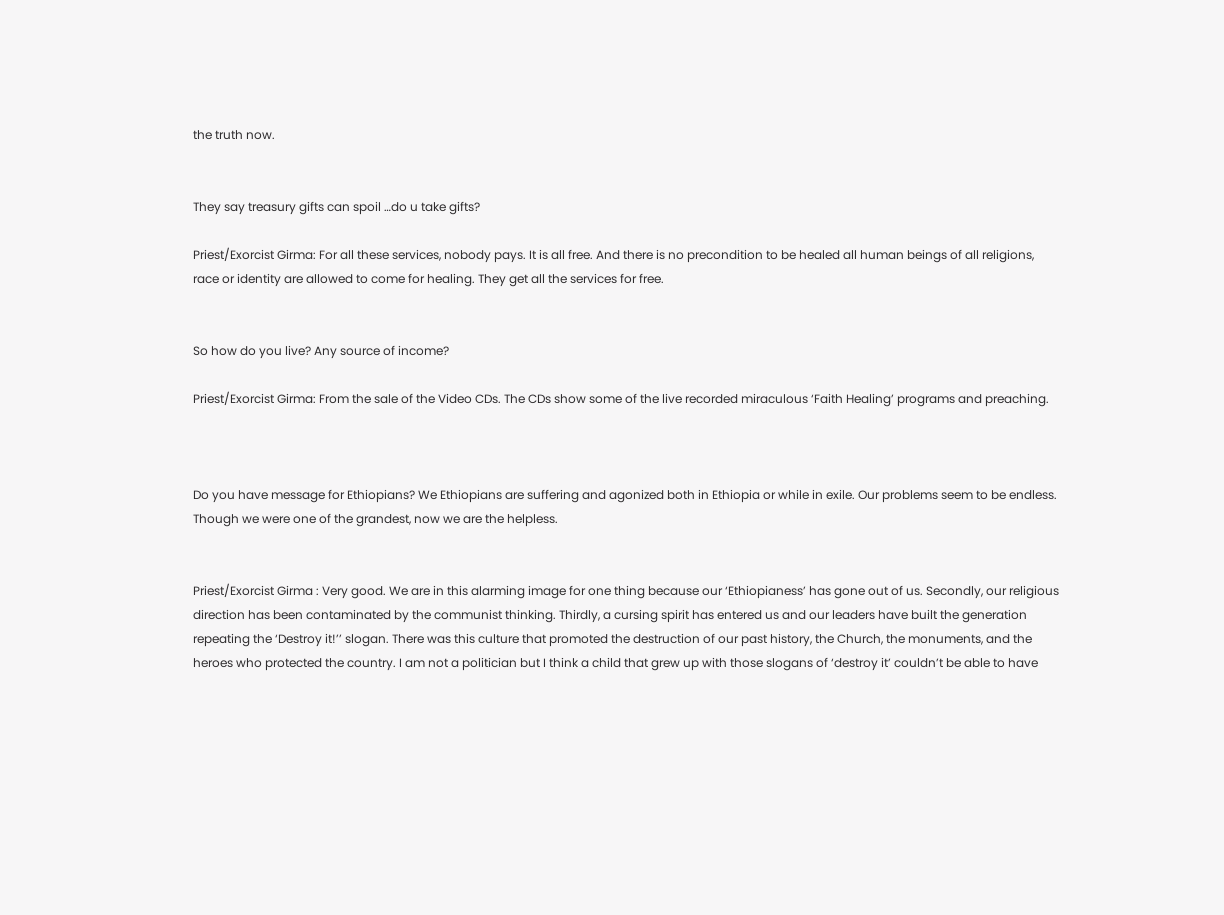the truth now.


They say treasury gifts can spoil …do u take gifts?

Priest/Exorcist Girma: For all these services, nobody pays. It is all free. And there is no precondition to be healed all human beings of all religions, race or identity are allowed to come for healing. They get all the services for free.


So how do you live? Any source of income?

Priest/Exorcist Girma: From the sale of the Video CDs. The CDs show some of the live recorded miraculous ‘Faith Healing’ programs and preaching.



Do you have message for Ethiopians? We Ethiopians are suffering and agonized both in Ethiopia or while in exile. Our problems seem to be endless. Though we were one of the grandest, now we are the helpless.


Priest/Exorcist Girma : Very good. We are in this alarming image for one thing because our ‘Ethiopianess’ has gone out of us. Secondly, our religious direction has been contaminated by the communist thinking. Thirdly, a cursing spirit has entered us and our leaders have built the generation repeating the ‘Destroy it!’’ slogan. There was this culture that promoted the destruction of our past history, the Church, the monuments, and the heroes who protected the country. I am not a politician but I think a child that grew up with those slogans of ‘destroy it’ couldn’t be able to have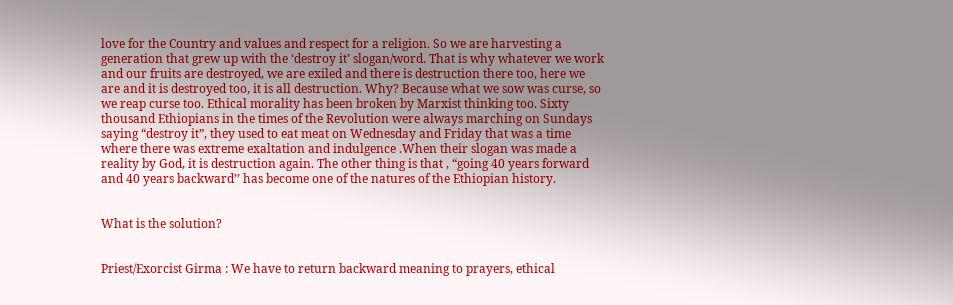love for the Country and values and respect for a religion. So we are harvesting a generation that grew up with the ‘destroy it’ slogan/word. That is why whatever we work and our fruits are destroyed, we are exiled and there is destruction there too, here we are and it is destroyed too, it is all destruction. Why? Because what we sow was curse, so we reap curse too. Ethical morality has been broken by Marxist thinking too. Sixty thousand Ethiopians in the times of the Revolution were always marching on Sundays saying “destroy it”, they used to eat meat on Wednesday and Friday that was a time where there was extreme exaltation and indulgence .When their slogan was made a reality by God, it is destruction again. The other thing is that , “going 40 years forward and 40 years backward’’ has become one of the natures of the Ethiopian history.


What is the solution?


Priest/Exorcist Girma : We have to return backward meaning to prayers, ethical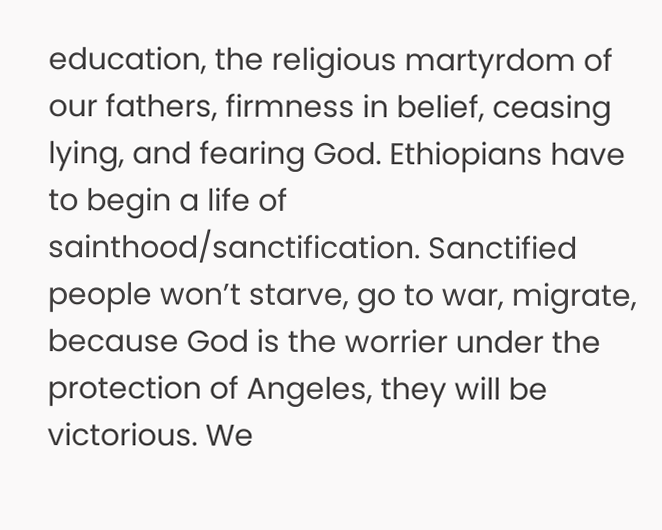education, the religious martyrdom of our fathers, firmness in belief, ceasing lying, and fearing God. Ethiopians have to begin a life of sainthood/sanctification. Sanctified people won’t starve, go to war, migrate, because God is the worrier under the protection of Angeles, they will be victorious. We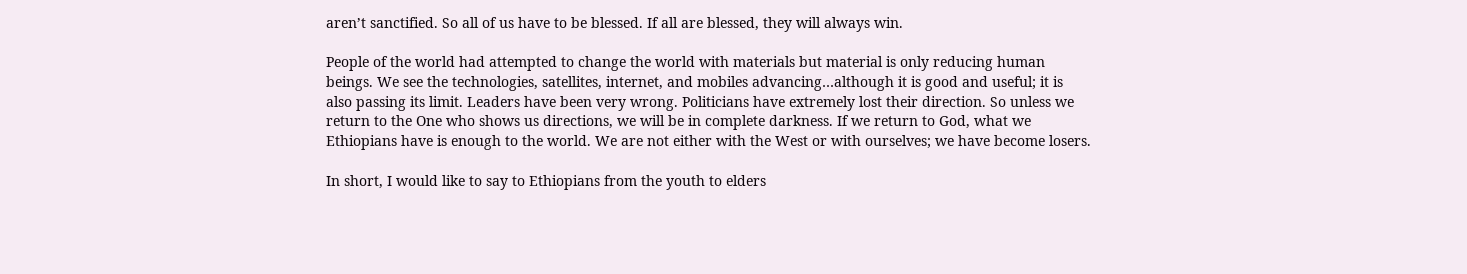aren’t sanctified. So all of us have to be blessed. If all are blessed, they will always win.

People of the world had attempted to change the world with materials but material is only reducing human beings. We see the technologies, satellites, internet, and mobiles advancing…although it is good and useful; it is also passing its limit. Leaders have been very wrong. Politicians have extremely lost their direction. So unless we return to the One who shows us directions, we will be in complete darkness. If we return to God, what we Ethiopians have is enough to the world. We are not either with the West or with ourselves; we have become losers.

In short, I would like to say to Ethiopians from the youth to elders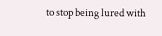to stop being lured with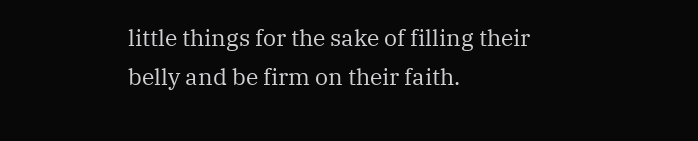little things for the sake of filling their belly and be firm on their faith.